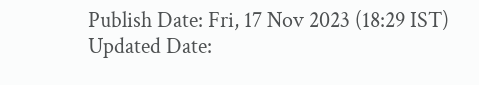Publish Date: Fri, 17 Nov 2023 (18:29 IST)
Updated Date: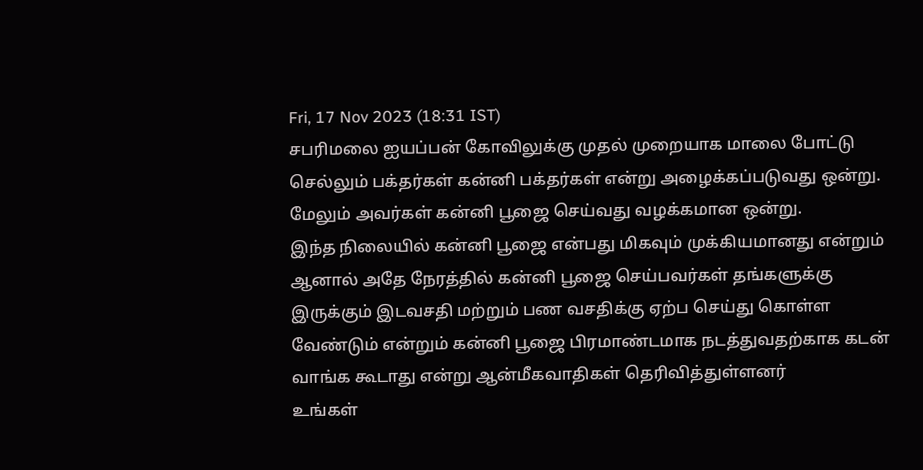Fri, 17 Nov 2023 (18:31 IST)
சபரிமலை ஐயப்பன் கோவிலுக்கு முதல் முறையாக மாலை போட்டு செல்லும் பக்தர்கள் கன்னி பக்தர்கள் என்று அழைக்கப்படுவது ஒன்று. மேலும் அவர்கள் கன்னி பூஜை செய்வது வழக்கமான ஒன்று.
இந்த நிலையில் கன்னி பூஜை என்பது மிகவும் முக்கியமானது என்றும் ஆனால் அதே நேரத்தில் கன்னி பூஜை செய்பவர்கள் தங்களுக்கு இருக்கும் இடவசதி மற்றும் பண வசதிக்கு ஏற்ப செய்து கொள்ள வேண்டும் என்றும் கன்னி பூஜை பிரமாண்டமாக நடத்துவதற்காக கடன் வாங்க கூடாது என்று ஆன்மீகவாதிகள் தெரிவித்துள்ளனர்
உங்கள்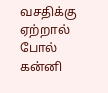வசதிக்கு ஏற்றால் போல் கன்னி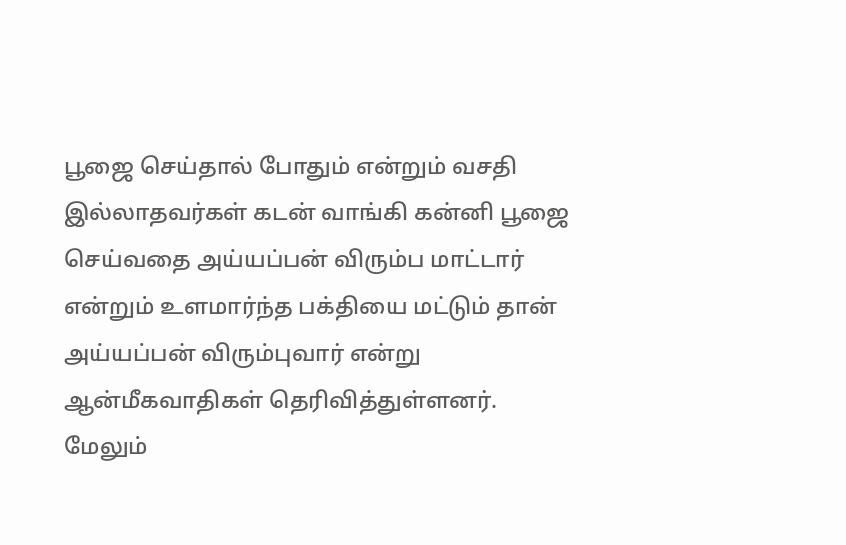பூஜை செய்தால் போதும் என்றும் வசதி இல்லாதவர்கள் கடன் வாங்கி கன்னி பூஜை செய்வதை அய்யப்பன் விரும்ப மாட்டார் என்றும் உளமார்ந்த பக்தியை மட்டும் தான் அய்யப்பன் விரும்புவார் என்று ஆன்மீகவாதிகள் தெரிவித்துள்ளனர்.
மேலும்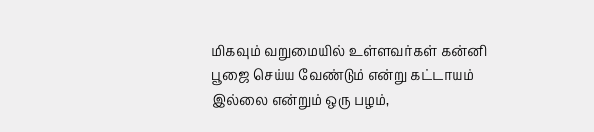மிகவும் வறுமையில் உள்ளவர்கள் கன்னி பூஜை செய்ய வேண்டும் என்று கட்டாயம் இல்லை என்றும் ஒரு பழம்,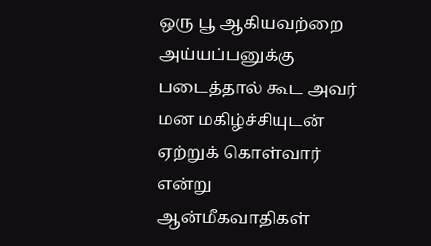ஒரு பூ ஆகியவற்றை அய்யப்பனுக்கு படைத்தால் கூட அவர் மன மகிழ்ச்சியுடன் ஏற்றுக் கொள்வார் என்று ஆன்மீகவாதிகள்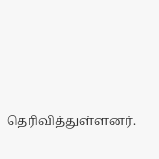தெரிவித்துள்ளனர்.